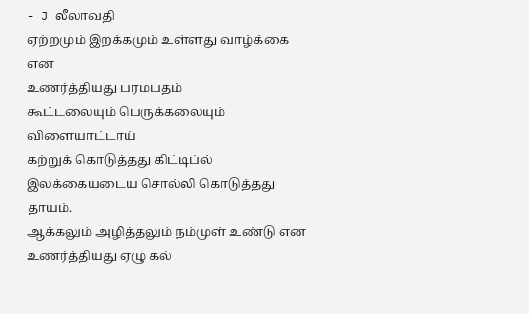- J லீலாவதி
ஏற்றமும் இறக்கமும் உள்ளது வாழ்க்கை என
உணர்த்தியது பரமபதம்
கூட்டலையும் பெருக்கலையும் விளையாட்டாய்
கற்றுக் கொடுத்தது கிட்டிப்ல்
இலக்கையடைய சொல்லி கொடுத்தது தாயம்.
ஆக்கலும் அழித்தலும் நம்முள் உண்டு என
உணர்த்தியது ஏழு கல்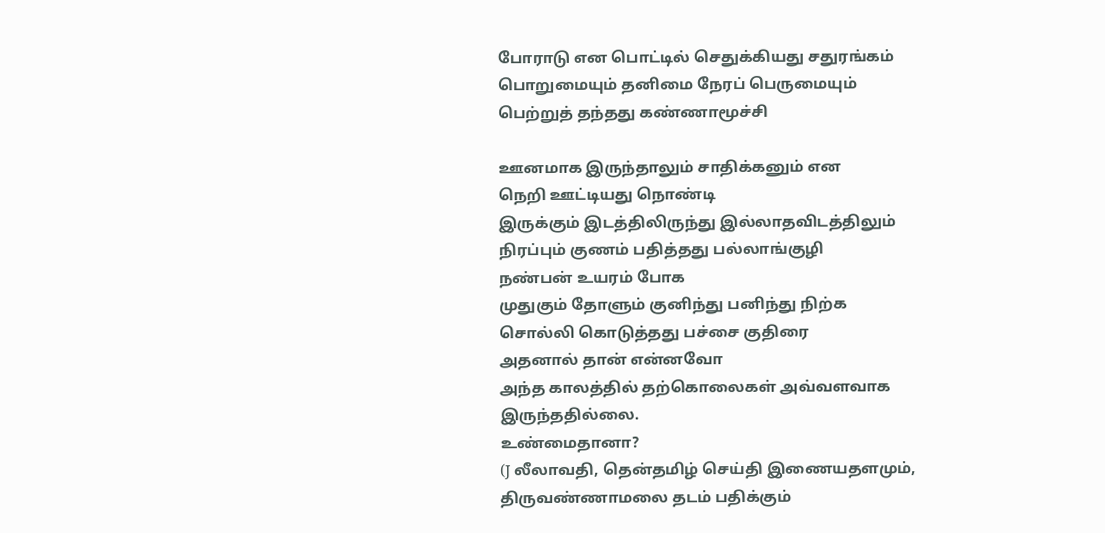போராடு என பொட்டில் செதுக்கியது சதுரங்கம்
பொறுமையும் தனிமை நேரப் பெருமையும்
பெற்றுத் தந்தது கண்ணாமூச்சி

ஊனமாக இருந்தாலும் சாதிக்கனும் என
நெறி ஊட்டியது நொண்டி
இருக்கும் இடத்திலிருந்து இல்லாதவிடத்திலும்
நிரப்பும் குணம் பதித்தது பல்லாங்குழி
நண்பன் உயரம் போக
முதுகும் தோளும் குனிந்து பனிந்து நிற்க
சொல்லி கொடுத்தது பச்சை குதிரை
அதனால் தான் என்னவோ
அந்த காலத்தில் தற்கொலைகள் அவ்வளவாக இருந்ததில்லை.
உண்மைதானா?
(J லீலாவதி, தென்தமிழ் செய்தி இணையதளமும், திருவண்ணாமலை தடம் பதிக்கும்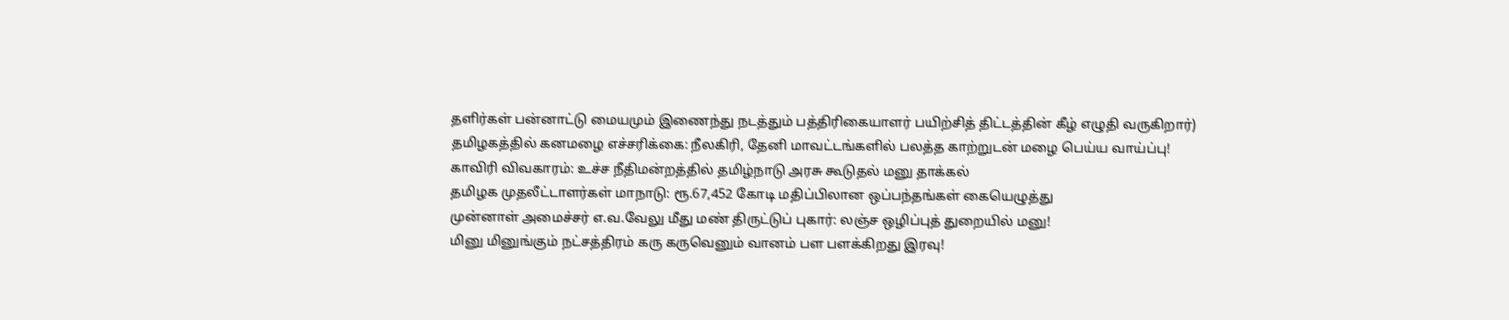தளிர்கள் பன்னாட்டு மையமும் இணைந்து நடத்தும் பத்திரிகையாளர் பயிற்சித் திட்டத்தின் கீழ் எழுதி வருகிறார்)
தமிழகத்தில் கனமழை எச்சரிக்கை: நீலகிரி, தேனி மாவட்டங்களில் பலத்த காற்றுடன் மழை பெய்ய வாய்ப்பு!
காவிரி விவகாரம்: உச்ச நீதிமன்றத்தில் தமிழ்நாடு அரசு கூடுதல் மனு தாக்கல்
தமிழக முதலீட்டாளர்கள் மாநாடு: ரூ.67,452 கோடி மதிப்பிலான ஒப்பந்தங்கள் கையெழுத்து
முன்னாள் அமைச்சர் எ.வ.வேலு மீது மண் திருட்டுப் புகார்: லஞ்ச ஒழிப்புத் துறையில் மனு!
மினு மினுங்கும் நட்சத்திரம் கரு கருவெனும் வானம் பள பளக்கிறது இரவு!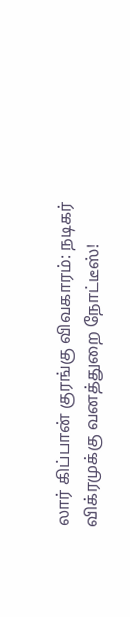லார் கிப்பான் குரங்கு விவகாரம்: நடிகர் விக்ரமுக்கு வனத்துறை நோட்டீஸ்!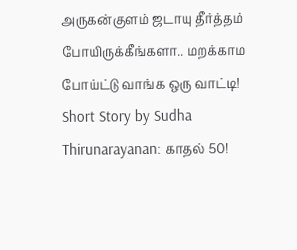அருகன்குளம் ஜடாயு தீர்த்தம் போயிருக்கீங்களா.. மறக்காம போய்ட்டு வாங்க ஒரு வாட்டி!
Short Story by Sudha Thirunarayanan: காதல் 50!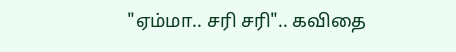"ஏம்மா.. சரி சரி".. கவிதை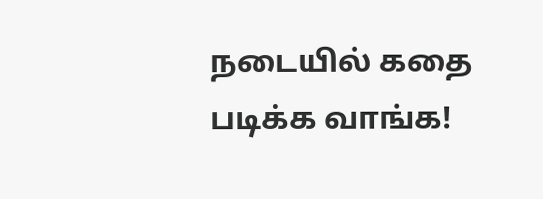நடையில் கதை படிக்க வாங்க!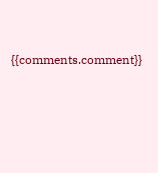{{comments.comment}}